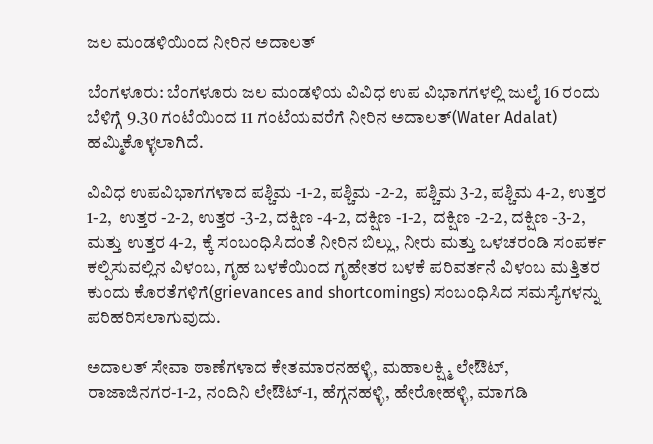ಜಲ ಮಂಡಳಿಯಿಂದ ನೀರಿನ ಅದಾಲತ್

ಬೆಂಗಳೂರು: ಬೆಂಗಳೂರು ಜಲ ಮಂಡಳಿಯ ವಿವಿಧ ಉಪ ವಿಭಾಗಗಳಲ್ಲಿ ಜುಲೈ 16 ರಂದು ಬೆಳಿಗ್ಗೆ 9.30 ಗಂಟೆಯಿಂದ 11 ಗಂಟೆಯವರೆಗೆ ನೀರಿನ ಅದಾಲತ್(Water Adalat) ಹಮ್ಮಿಕೊಳ್ಳಲಾಗಿದೆ.

ವಿವಿಧ ಉಪವಿಭಾಗಗಳಾದ ಪಶ್ಚಿಮ -1-2, ಪಶ್ಚಿಮ -2-2,  ಪಶ್ಚಿಮ 3-2, ಪಶ್ಚಿಮ 4-2, ಉತ್ತರ 1-2,  ಉತ್ತರ -2-2, ಉತ್ತರ -3-2, ದಕ್ಷಿಣ -4-2, ದಕ್ಷಿಣ -1-2,  ದಕ್ಷಿಣ -2-2, ದಕ್ಷಿಣ -3-2, ಮತ್ತು ಉತ್ತರ 4-2, ಕ್ಕೆ ಸಂಬಂಧಿಸಿದಂತೆ ನೀರಿನ ಬಿಲ್ಲು, ನೀರು ಮತ್ತು ಒಳಚರಂಡಿ ಸಂಪರ್ಕ ಕಲ್ಪಿಸುವಲ್ಲಿನ ವಿಳಂಬ, ಗೃಹ ಬಳಕೆಯಿಂದ ಗೃಹೇತರ ಬಳಕೆ ಪರಿವರ್ತನೆ ವಿಳಂಬ ಮತ್ತಿತರ ಕುಂದು ಕೊರತೆಗಳಿಗೆ(grievances and shortcomings) ಸಂಬಂಧಿಸಿದ ಸಮಸ್ಯೆಗಳನ್ನು ಪರಿಹರಿಸಲಾಗುವುದು.

ಅದಾಲತ್ ಸೇವಾ ಠಾಣೆಗಳಾದ ಕೇತಮಾರನಹಳ್ಳಿ, ಮಹಾಲಕ್ಷ್ಮಿ ಲೇಔಟ್, ರಾಜಾಜಿನಗರ-1-2, ನಂದಿನಿ ಲೇಔಟ್-1, ಹೆಗ್ಗನಹಳ್ಳಿ, ಹೇರೋಹಳ್ಳಿ, ಮಾಗಡಿ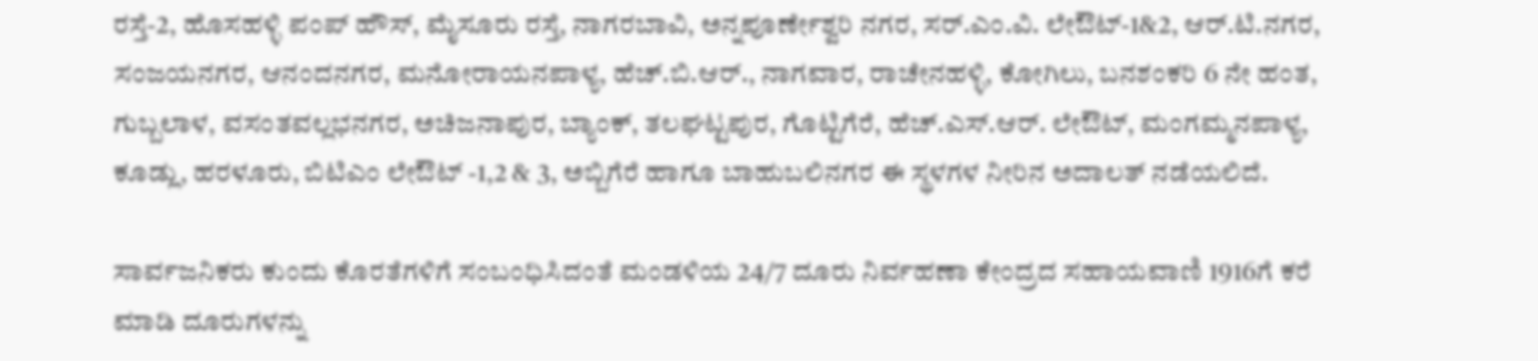ರಸ್ತೆ-2, ಹೊಸಹಳ್ಳಿ ಪಂಪ್ ಹೌಸ್, ಮೈಸೂರು ರಸ್ತೆ, ನಾಗರಬಾವಿ, ಅನ್ನಪೂರ್ಣೇಶ್ವರಿ ನಗರ, ಸರ್.ಎಂ.ವಿ. ಲೇಔಟ್-1&2, ಆರ್.ಟಿ.ನಗರ, ಸಂಜಯನಗರ, ಆನಂದನಗರ, ಮನೋರಾಯನಪಾಳ್ಯ, ಹೆಚ್.ಬಿ.ಆರ್., ನಾಗವಾರ, ರಾಚೇನಹಳ್ಳಿ, ಕೋಗಿಲು, ಬನಶಂಕರಿ 6 ನೇ ಹಂತ, ಗುಬ್ಬಲಾಳ, ವಸಂತವಲ್ಲಭನಗರ, ಅಚಿಜನಾಪುರ, ಬ್ಯಾಂಕ್, ತಲಘಟ್ಟಪುರ, ಗೊಟ್ಟಿಗೆರೆ, ಹೆಚ್.ಎಸ್.ಆರ್. ಲೇಔಟ್, ಮಂಗಮ್ಮನಪಾಳ್ಯ, ಕೂಡ್ಲು, ಹರಳೂರು, ಬಿಟಿಎಂ ಲೇಔಟ್ -1,2 & 3, ಅಬ್ಬಿಗೆರೆ ಹಾಗೂ ಬಾಹುಬಲಿನಗರ ಈ ಸ್ಥಳಗಳ ನೀರಿನ ಅದಾಲತ್ ನಡೆಯಲಿದೆ.

ಸಾರ್ವಜನಿಕರು ಕುಂದು ಕೊರತೆಗಳಿಗೆ ಸಂಬಂಧಿಸಿದಂತೆ ಮಂಡಳಿಯ 24/7 ದೂರು ನಿರ್ವಹಣಾ ಕೇಂದ್ರದ ಸಹಾಯವಾಣಿ 1916ಗೆ ಕರೆ ಮಾಡಿ ದೂರುಗಳನ್ನು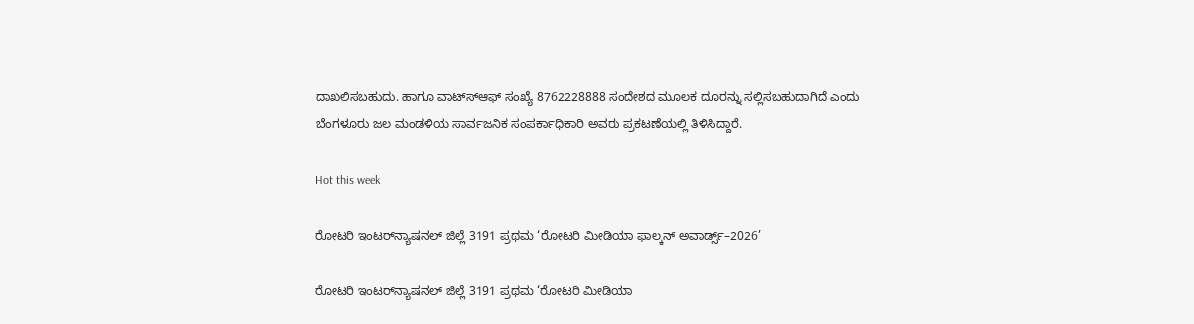ದಾಖಲಿಸಬಹುದು. ಹಾಗೂ ವಾಟ್ಸ್‍ಆಫ್ ಸಂಖ್ಯೆ 8762228888 ಸಂದೇಶದ ಮೂಲಕ ದೂರನ್ನು ಸಲ್ಲಿಸಬಹುದಾಗಿದೆ ಎಂದು ಬೆಂಗಳೂರು ಜಲ ಮಂಡಳಿಯ ಸಾರ್ವಜನಿಕ ಸಂಪರ್ಕಾಧಿಕಾರಿ ಅವರು ಪ್ರಕಟಣೆಯಲ್ಲಿ ತಿಳಿಸಿದ್ದಾರೆ.

Hot this week

ರೋಟರಿ ಇಂಟರ್‌ನ್ಯಾಷನಲ್ ಜಿಲ್ಲೆ 3191 ಪ್ರಥಮ ‘ರೋಟರಿ ಮೀಡಿಯಾ ಫಾಲ್ಕನ್ ಅವಾರ್ಡ್ಸ್–2026’

ರೋಟರಿ ಇಂಟರ್‌ನ್ಯಾಷನಲ್ ಜಿಲ್ಲೆ 3191 ಪ್ರಥಮ ‘ರೋಟರಿ ಮೀಡಿಯಾ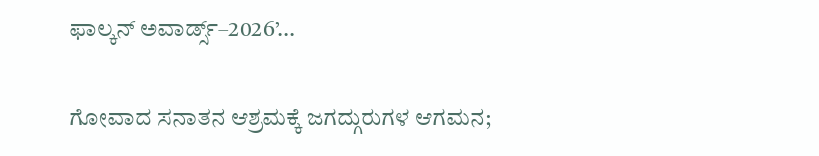ಫಾಲ್ಕನ್ ಅವಾರ್ಡ್ಸ್–2026’...

ಗೋವಾದ ಸನಾತನ ಆಶ್ರಮಕ್ಕೆ ಜಗದ್ಗುರುಗಳ ಆಗಮನ;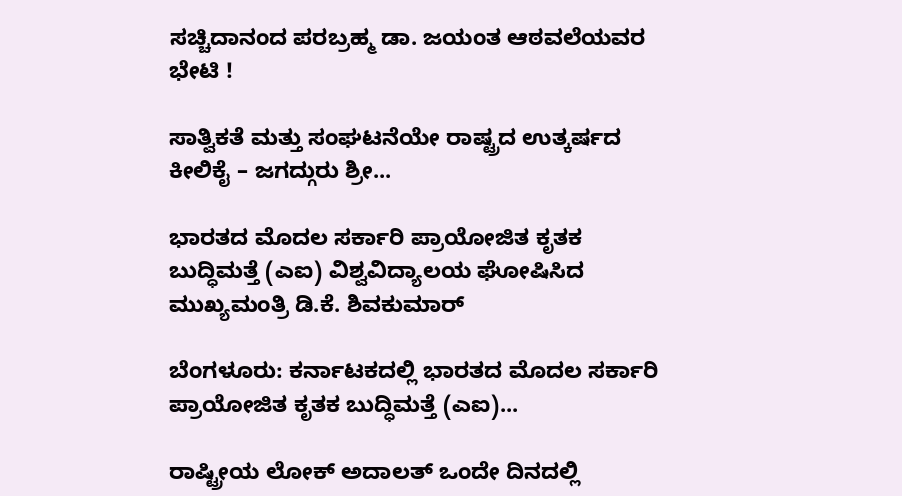ಸಚ್ಚಿದಾನಂದ ಪರಬ್ರಹ್ಮ ಡಾ. ಜಯಂತ ಆಠವಲೆಯವರ ಭೇಟಿ !

ಸಾತ್ವಿಕತೆ ಮತ್ತು ಸಂಘಟನೆಯೇ ರಾಷ್ಟ್ರದ ಉತ್ಕರ್ಷದ ಕೀಲಿಕೈ – ಜಗದ್ಗುರು ಶ್ರೀ...

ಭಾರತದ ಮೊದಲ ಸರ್ಕಾರಿ ಪ್ರಾಯೋಜಿತ ಕೃತಕ ಬುದ್ಧಿಮತ್ತೆ (ಎಐ) ವಿಶ್ವವಿದ್ಯಾಲಯ ಘೋಷಿಸಿದ ಮುಖ್ಯಮಂತ್ರಿ ಡಿ.ಕೆ. ಶಿವಕುಮಾರ್

ಬೆಂಗಳೂರು: ಕರ್ನಾಟಕದಲ್ಲಿ ಭಾರತದ ಮೊದಲ ಸರ್ಕಾರಿ ಪ್ರಾಯೋಜಿತ ಕೃತಕ ಬುದ್ಧಿಮತ್ತೆ (ಎಐ)...

ರಾಷ್ಟ್ರೀಯ ಲೋಕ್ ಅದಾಲತ್ ಒಂದೇ ದಿನದಲ್ಲಿ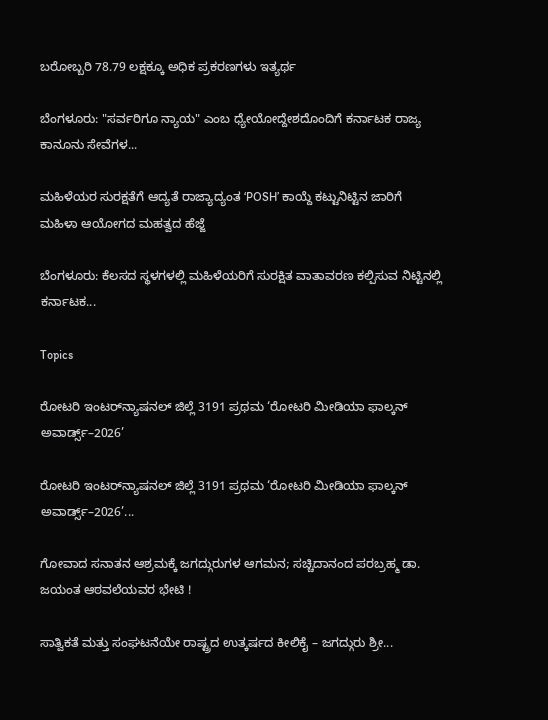ಬರೋಬ್ಬರಿ 78.79 ಲಕ್ಷಕ್ಕೂ ಅಧಿಕ ಪ್ರಕರಣಗಳು ಇತ್ಯರ್ಥ

ಬೆಂಗಳೂರು: "ಸರ್ವರಿಗೂ ನ್ಯಾಯ" ಎಂಬ ಧ್ಯೇಯೋದ್ದೇಶದೊಂದಿಗೆ ಕರ್ನಾಟಕ ರಾಜ್ಯ ಕಾನೂನು ಸೇವೆಗಳ...

ಮಹಿಳೆಯರ ಸುರಕ್ಷತೆಗೆ ಆದ್ಯತೆ ರಾಜ್ಯಾದ್ಯಂತ ‘POSH’ ಕಾಯ್ದೆ ಕಟ್ಟುನಿಟ್ಟಿನ ಜಾರಿಗೆ ಮಹಿಳಾ ಆಯೋಗದ ಮಹತ್ವದ ಹೆಜ್ಜೆ

ಬೆಂಗಳೂರು: ಕೆಲಸದ ಸ್ಥಳಗಳಲ್ಲಿ ಮಹಿಳೆಯರಿಗೆ ಸುರಕ್ಷಿತ ವಾತಾವರಣ ಕಲ್ಪಿಸುವ ನಿಟ್ಟಿನಲ್ಲಿ ಕರ್ನಾಟಕ...

Topics

ರೋಟರಿ ಇಂಟರ್‌ನ್ಯಾಷನಲ್ ಜಿಲ್ಲೆ 3191 ಪ್ರಥಮ ‘ರೋಟರಿ ಮೀಡಿಯಾ ಫಾಲ್ಕನ್ ಅವಾರ್ಡ್ಸ್–2026’

ರೋಟರಿ ಇಂಟರ್‌ನ್ಯಾಷನಲ್ ಜಿಲ್ಲೆ 3191 ಪ್ರಥಮ ‘ರೋಟರಿ ಮೀಡಿಯಾ ಫಾಲ್ಕನ್ ಅವಾರ್ಡ್ಸ್–2026’...

ಗೋವಾದ ಸನಾತನ ಆಶ್ರಮಕ್ಕೆ ಜಗದ್ಗುರುಗಳ ಆಗಮನ; ಸಚ್ಚಿದಾನಂದ ಪರಬ್ರಹ್ಮ ಡಾ. ಜಯಂತ ಆಠವಲೆಯವರ ಭೇಟಿ !

ಸಾತ್ವಿಕತೆ ಮತ್ತು ಸಂಘಟನೆಯೇ ರಾಷ್ಟ್ರದ ಉತ್ಕರ್ಷದ ಕೀಲಿಕೈ – ಜಗದ್ಗುರು ಶ್ರೀ...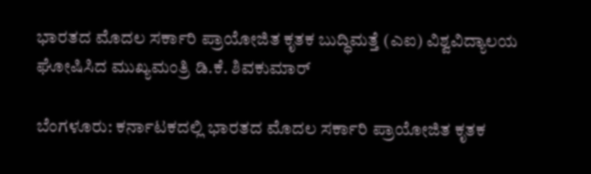ಭಾರತದ ಮೊದಲ ಸರ್ಕಾರಿ ಪ್ರಾಯೋಜಿತ ಕೃತಕ ಬುದ್ಧಿಮತ್ತೆ (ಎಐ) ವಿಶ್ವವಿದ್ಯಾಲಯ ಘೋಷಿಸಿದ ಮುಖ್ಯಮಂತ್ರಿ ಡಿ.ಕೆ. ಶಿವಕುಮಾರ್

ಬೆಂಗಳೂರು: ಕರ್ನಾಟಕದಲ್ಲಿ ಭಾರತದ ಮೊದಲ ಸರ್ಕಾರಿ ಪ್ರಾಯೋಜಿತ ಕೃತಕ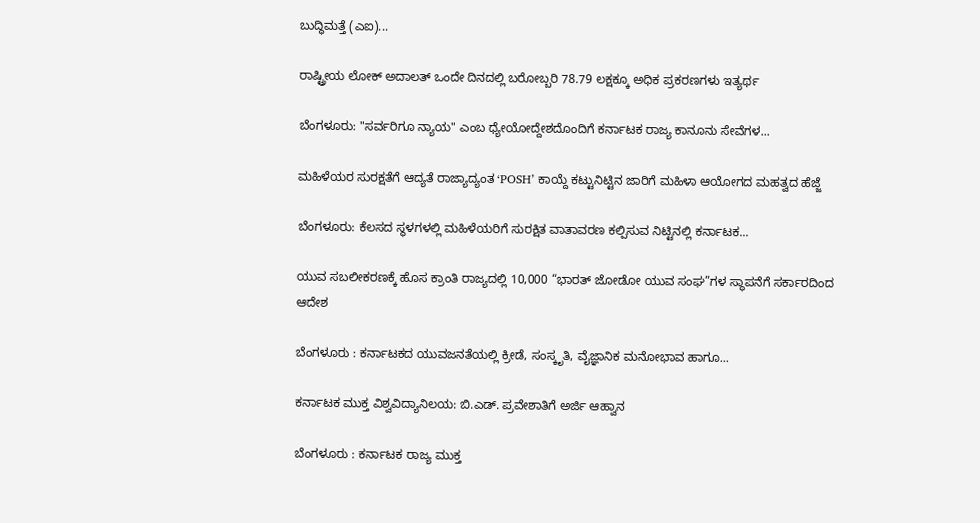ಬುದ್ಧಿಮತ್ತೆ (ಎಐ)...

ರಾಷ್ಟ್ರೀಯ ಲೋಕ್ ಅದಾಲತ್ ಒಂದೇ ದಿನದಲ್ಲಿ ಬರೋಬ್ಬರಿ 78.79 ಲಕ್ಷಕ್ಕೂ ಅಧಿಕ ಪ್ರಕರಣಗಳು ಇತ್ಯರ್ಥ

ಬೆಂಗಳೂರು: "ಸರ್ವರಿಗೂ ನ್ಯಾಯ" ಎಂಬ ಧ್ಯೇಯೋದ್ದೇಶದೊಂದಿಗೆ ಕರ್ನಾಟಕ ರಾಜ್ಯ ಕಾನೂನು ಸೇವೆಗಳ...

ಮಹಿಳೆಯರ ಸುರಕ್ಷತೆಗೆ ಆದ್ಯತೆ ರಾಜ್ಯಾದ್ಯಂತ ‘POSH’ ಕಾಯ್ದೆ ಕಟ್ಟುನಿಟ್ಟಿನ ಜಾರಿಗೆ ಮಹಿಳಾ ಆಯೋಗದ ಮಹತ್ವದ ಹೆಜ್ಜೆ

ಬೆಂಗಳೂರು: ಕೆಲಸದ ಸ್ಥಳಗಳಲ್ಲಿ ಮಹಿಳೆಯರಿಗೆ ಸುರಕ್ಷಿತ ವಾತಾವರಣ ಕಲ್ಪಿಸುವ ನಿಟ್ಟಿನಲ್ಲಿ ಕರ್ನಾಟಕ...

ಯುವ ಸಬಲೀಕರಣಕ್ಕೆ ಹೊಸ ಕ್ರಾಂತಿ ರಾಜ್ಯದಲ್ಲಿ 10,000 “ಭಾರತ್ ಜೋಡೋ ಯುವ ಸಂಘ”ಗಳ ಸ್ಥಾಪನೆಗೆ ಸರ್ಕಾರದಿಂದ ಆದೇಶ

ಬೆಂಗಳೂರು : ಕರ್ನಾಟಕದ ಯುವಜನತೆಯಲ್ಲಿ ಕ್ರೀಡೆ, ಸಂಸ್ಕೃತಿ, ವೈಜ್ಞಾನಿಕ ಮನೋಭಾವ ಹಾಗೂ...

ಕರ್ನಾಟಕ ಮುಕ್ತ ವಿಶ್ವವಿದ್ಯಾನಿಲಯ: ಬಿ.ಎಡ್. ಪ್ರವೇಶಾತಿಗೆ ಅರ್ಜಿ ಆಹ್ವಾನ

ಬೆಂಗಳೂರು : ಕರ್ನಾಟಕ ರಾಜ್ಯ ಮುಕ್ತ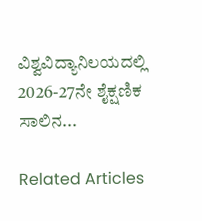ವಿಶ್ವವಿದ್ಯಾನಿಲಯದಲ್ಲಿ 2026-27ನೇ ಶೈಕ್ಷಣಿಕ ಸಾಲಿನ...

Related Articles